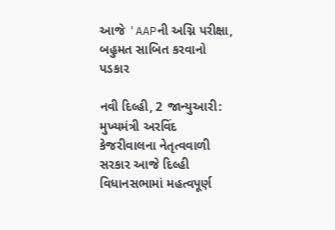આજે 'AAPની અગ્નિ પરીક્ષા, બહુમત સાબિત કરવાનો પડકાર

નવી દિલ્હી, 2 જાન્યુઆરી: મુખ્યમંત્રી અરવિંદ કેજરીવાલના નેતૃત્વવાળી સરકાર આજે દિલ્હી વિધાનસભામાં મહત્વપૂર્ણ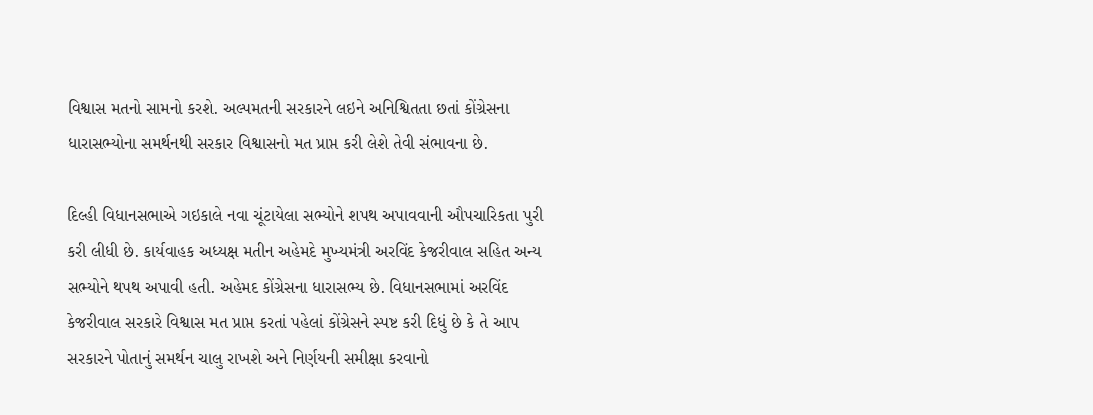વિશ્વાસ મતનો સામનો કરશે. અલ્પમતની સરકારને લઇને અનિશ્વિતતા છતાં કોંગ્રેસના ધારાસભ્યોના સમર્થનથી સરકાર વિશ્વાસનો મત પ્રાપ્ત કરી લેશે તેવી સંભાવના છે.

દિલ્હી વિધાનસભાએ ગઇકાલે નવા ચૂંટાયેલા સભ્યોને શપથ અપાવવાની ઔપચારિકતા પુરી કરી લીધી છે. કાર્યવાહક અધ્યક્ષ મતીન અહેમદે મુખ્યમંત્રી અરવિંદ કેજરીવાલ સહિત અન્ય સભ્યોને થપથ અપાવી હતી. અહેમદ કોંગ્રેસના ધારાસભ્ય છે. વિધાનસભામાં અરવિંદ કેજરીવાલ સરકારે વિશ્વાસ મત પ્રાપ્ત કરતાં પહેલાં કોંગ્રેસને સ્પષ્ટ કરી દિધું છે કે તે આપ સરકારને પોતાનું સમર્થન ચાલુ રાખશે અને નિર્ણયની સમીક્ષા કરવાનો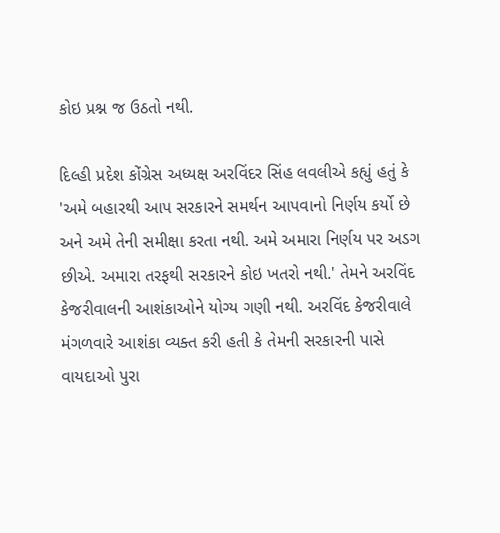કોઇ પ્રશ્ન જ ઉઠતો નથી.

દિલ્હી પ્રદેશ કોંગ્રેસ અધ્યક્ષ અરવિંદર સિંહ લવલીએ કહ્યું હતું કે 'અમે બહારથી આપ સરકારને સમર્થન આપવાનો નિર્ણય કર્યો છે અને અમે તેની સમીક્ષા કરતા નથી. અમે અમારા નિર્ણય પર અડગ છીએ. અમારા તરફથી સરકારને કોઇ ખતરો નથી.' તેમને અરવિંદ કેજરીવાલની આશંકાઓને યોગ્ય ગણી નથી. અરવિંદ કેજરીવાલે મંગળવારે આશંકા વ્યક્ત કરી હતી કે તેમની સરકારની પાસે વાયદાઓ પુરા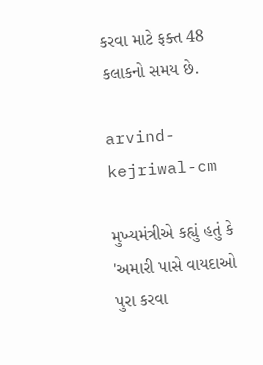કરવા માટે ફક્ત 48 કલાકનો સમય છે.

arvind-kejriwal-cm

મુખ્યમંત્રીએ કહ્યું હતું કે 'અમારી પાસે વાયદાઓ પુરા કરવા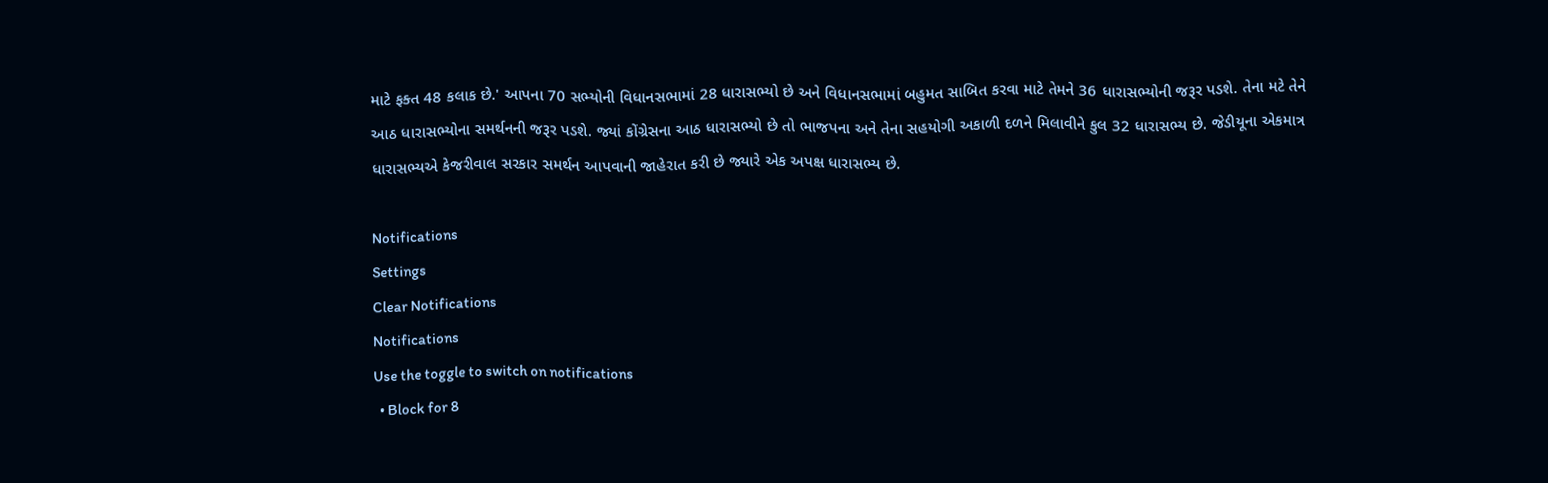માટે ફક્ત 48 કલાક છે.' આપના 70 સભ્યોની વિધાનસભામાં 28 ધારાસભ્યો છે અને વિધાનસભામાં બહુમત સાબિત કરવા માટે તેમને 36 ધારાસભ્યોની જરૂર પડશે. તેના મટે તેને આઠ ધારાસભ્યોના સમર્થનની જરૂર પડશે. જ્યાં કોંગ્રેસના આઠ ધારાસભ્યો છે તો ભાજપના અને તેના સહયોગી અકાળી દળને મિલાવીને કુલ 32 ધારાસભ્ય છે. જેડીયૂના એકમાત્ર ધારાસભ્યએ કેજરીવાલ સરકાર સમર્થન આપવાની જાહેરાત કરી છે જ્યારે એક અપક્ષ ધારાસભ્ય છે.

Notifications
Settings
Clear Notifications
Notifications
Use the toggle to switch on notifications
  • Block for 8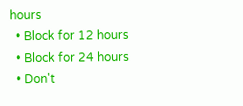hours
  • Block for 12 hours
  • Block for 24 hours
  • Don't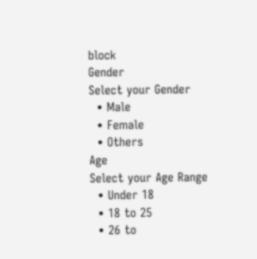block
Gender
Select your Gender
  • Male
  • Female
  • Others
Age
Select your Age Range
  • Under 18
  • 18 to 25
  • 26 to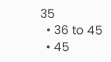35
  • 36 to 45
  • 45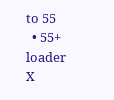to 55
  • 55+
loader
X